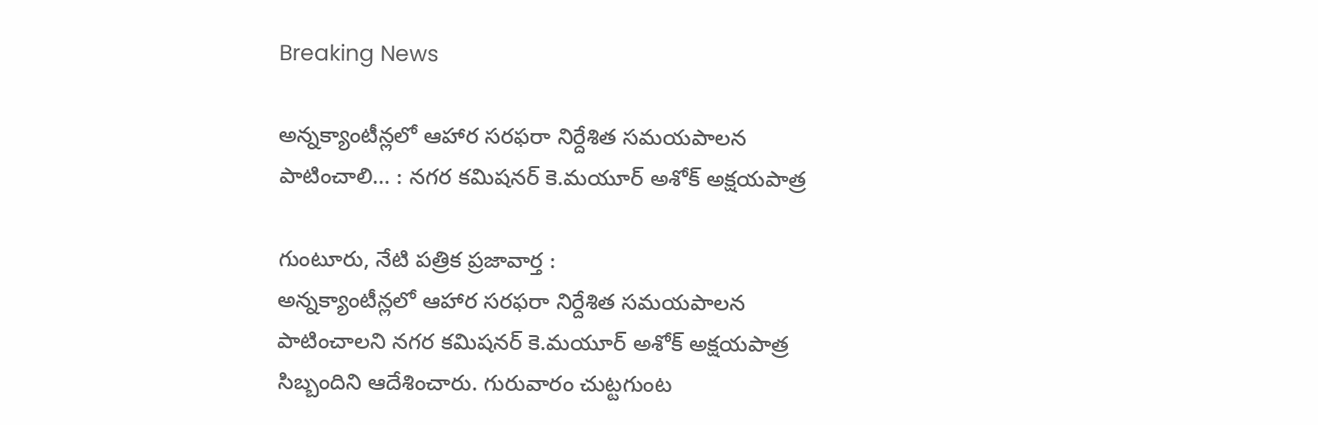Breaking News

అన్నక్యాంటీన్లలో ఆహార సరఫరా నిర్దేశిత సమయపాలన పాటించాలి… : నగర కమిషనర్ కె.మయూర్ అశోక్ అక్షయపాత్ర

గుంటూరు, నేటి పత్రిక ప్రజావార్త :
అన్నక్యాంటీన్లలో ఆహార సరఫరా నిర్దేశిత సమయపాలన పాటించాలని నగర కమిషనర్ కె.మయూర్ అశోక్ అక్షయపాత్ర సిబ్బందిని ఆదేశించారు. గురువారం చుట్టగుంట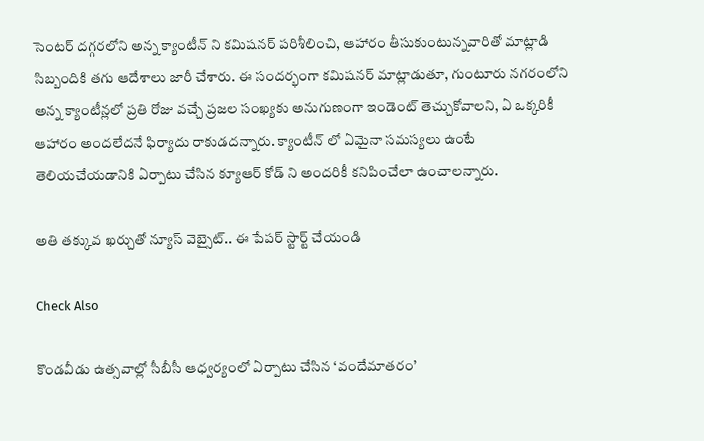సెంటర్ దగ్గరలోని అన్న క్యాంటీన్ ని కమిషనర్ పరిశీలించి, ఆహారం తీసుకుంటున్నవారితో మాట్లాడి సిబ్బందికి తగు ఆదేశాలు జారీ చేశారు. ఈ సందర్భంగా కమిషనర్ మాట్లాడుతూ, గుంటూరు నగరంలోని అన్న క్యాంటీన్లలో ప్రతి రోజు వచ్చే ప్రజల సంఖ్యకు అనుగుణంగా ఇండెంట్ తెచ్చుకోవాలని, ఏ ఒక్కరికీ ఆహారం అందలేదనే ఫిర్యాదు రాకుడదన్నారు. క్యాంటీన్ లో ఏమైనా సమస్యలు ఉంటే తెలియచేయడానికి ఏర్పాటు చేసిన క్యూఆర్ కోడ్ ని అందరికీ కనిపించేలా ఉంచాలన్నారు.

అతి తక్కువ ఖర్చుతో న్యూస్ వెబ్సైట్.. ఈ పేపర్ స్టార్ట్ చేయండి

Check Also

కొండవీడు ఉత్సవాల్లో సీబీసీ ఆధ్వర్యంలో ఏర్పాటు చేసిన ‘వందేమాతరం’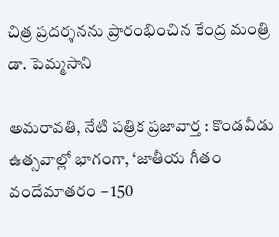చిత్ర ప్రదర్శనను ప్రారంభించిన కేంద్ర మంత్రి డా. పెమ్మసాని

అమరావతి, నేటి పత్రిక ప్రజావార్త : కొండవీడు ఉత్సవాల్లో భాగంగా, ‘జాతీయ గీతం వందేమాతరం – 150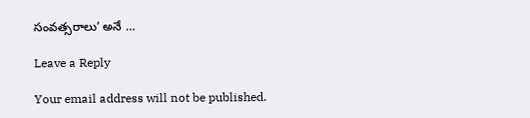సంవత్సరాలు’ అనే …

Leave a Reply

Your email address will not be published.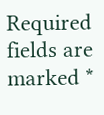Required fields are marked *